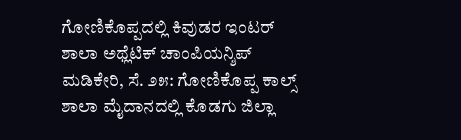ಗೋಣಿಕೊಪ್ಪದಲ್ಲಿ ಕಿವುಡರ ಇಂಟರ್ ಶಾಲಾ ಅಥ್ಲೆಟಿಕ್ ಚಾಂಪಿಯನ್ಶಿಪ್ ಮಡಿಕೇರಿ, ಸೆ. ೨೫: ಗೋಣಿಕೊಪ್ಪ ಕಾಲ್ಸ್ ಶಾಲಾ ಮೈದಾನದಲ್ಲಿ ಕೊಡಗು ಜಿಲ್ಲಾ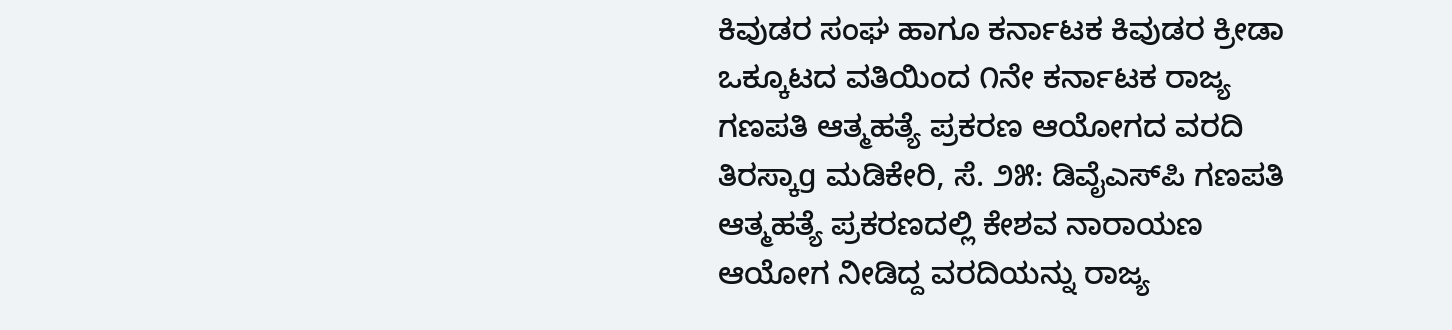ಕಿವುಡರ ಸಂಘ ಹಾಗೂ ಕರ್ನಾಟಕ ಕಿವುಡರ ಕ್ರೀಡಾ ಒಕ್ಕೂಟದ ವತಿಯಿಂದ ೧ನೇ ಕರ್ನಾಟಕ ರಾಜ್ಯ
ಗಣಪತಿ ಆತ್ಮಹತ್ಯೆ ಪ್ರಕರಣ ಆಯೋಗದ ವರದಿ ತಿರಸ್ಕಾg ಮಡಿಕೇರಿ, ಸೆ. ೨೫: ಡಿವೈಎಸ್‌ಪಿ ಗಣಪತಿ ಆತ್ಮಹತ್ಯೆ ಪ್ರಕರಣದಲ್ಲಿ ಕೇಶವ ನಾರಾಯಣ ಆಯೋಗ ನೀಡಿದ್ದ ವರದಿಯನ್ನು ರಾಜ್ಯ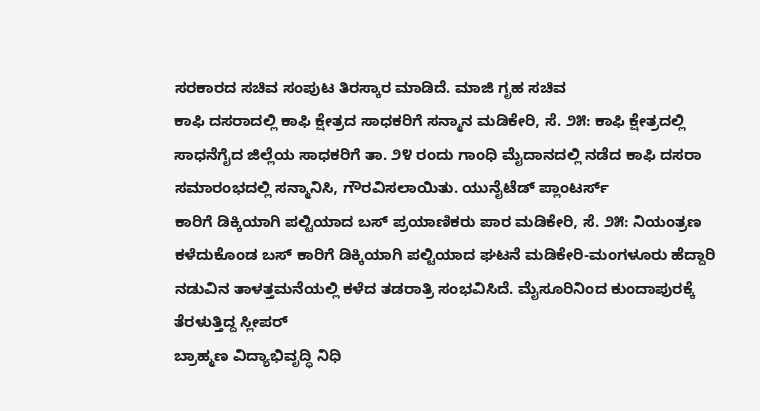ಸರಕಾರದ ಸಚಿವ ಸಂಪುಟ ತಿರಸ್ಕಾರ ಮಾಡಿದೆ. ಮಾಜಿ ಗೃಹ ಸಚಿವ
ಕಾಫಿ ದಸರಾದಲ್ಲಿ ಕಾಫಿ ಕ್ಷೇತ್ರದ ಸಾಧಕರಿಗೆ ಸನ್ಮಾನ ಮಡಿಕೇರಿ, ಸೆ. ೨೫: ಕಾಫಿ ಕ್ಷೇತ್ರದಲ್ಲಿ ಸಾಧನೆಗೈದ ಜಿಲ್ಲೆಯ ಸಾಧಕರಿಗೆ ತಾ. ೨೪ ರಂದು ಗಾಂಧಿ ಮೈದಾನದಲ್ಲಿ ನಡೆದ ಕಾಫಿ ದಸರಾ ಸಮಾರಂಭದಲ್ಲಿ ಸನ್ಮಾನಿಸಿ, ಗೌರವಿಸಲಾಯಿತು. ಯುನೈಟೆಡ್ ಪ್ಲಾಂಟರ್ಸ್
ಕಾರಿಗೆ ಡಿಕ್ಕಿಯಾಗಿ ಪಲ್ಟಿಯಾದ ಬಸ್ ಪ್ರಯಾಣಿಕರು ಪಾರ ಮಡಿಕೇರಿ, ಸೆ. ೨೫: ನಿಯಂತ್ರಣ ಕಳೆದುಕೊಂಡ ಬಸ್ ಕಾರಿಗೆ ಡಿಕ್ಕಿಯಾಗಿ ಪಲ್ಟಿಯಾದ ಘಟನೆ ಮಡಿಕೇರಿ-ಮಂಗಳೂರು ಹೆದ್ದಾರಿ ನಡುವಿನ ತಾಳತ್ತಮನೆಯಲ್ಲಿ ಕಳೆದ ತಡರಾತ್ರಿ ಸಂಭವಿಸಿದೆ. ಮೈಸೂರಿನಿಂದ ಕುಂದಾಪುರಕ್ಕೆ ತೆರಳುತ್ತಿದ್ದ ಸ್ಲೀಪರ್
ಬ್ರಾಹ್ಮಣ ವಿದ್ಯಾಭಿವೃದ್ಧಿ ನಿಧಿ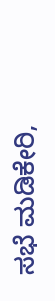ಸಭೆ ಮಡಿಕೇರಿ,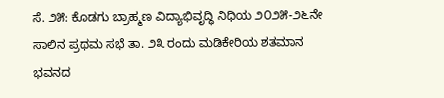ಸೆ. ೨೫: ಕೊಡಗು ಬ್ರಾಹ್ಮಣ ವಿದ್ಯಾಭಿವೃದ್ಧಿ ನಿಧಿಯ ೨೦೨೫-೨೬ನೇ ಸಾಲಿನ ಪ್ರಥಮ ಸಭೆ ತಾ. ೨೩ ರಂದು ಮಡಿಕೇರಿಯ ಶತಮಾನ ಭವನದ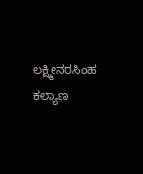ಲಕ್ಷ್ಮೀನರಸಿಂಹ ಕಲ್ಯಾಣ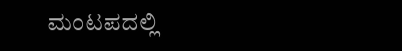ಮಂಟಪದಲ್ಲಿ